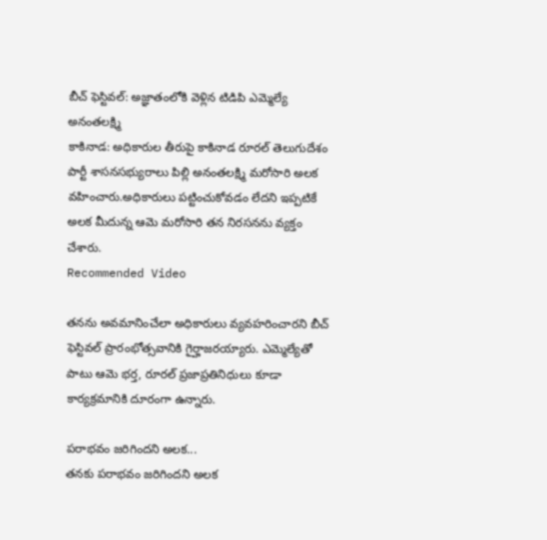బీచ్ ఫెస్టివల్: అజ్ఞాతంలోకి వెళ్లిన టిడిపి ఎమ్మెల్యే అనంతలక్ష్మి
కాకినాడ: అధికారుల తీరుపై కాకినాడ రూరల్ తెలుగుదేశం పార్టీ శాసనసభ్యురాలు పిల్లి అనంతలక్ష్మి మరోసారి అలక వహించారు.అధికారులు పట్టించుకోవడం లేదని ఇప్పటికే అలక మీదున్న ఆమె మరోసారి తన నిరసనను వ్యక్తం చేశారు.
Recommended Video

తనను అవమానించేలా అధికారులు వ్యవహరించారని బీచ్ ఫెస్టివల్ ప్రారంభోత్సవానికి గైర్హాజరయ్యారు. ఎమ్మెల్యేతో పాటు ఆమె భర్త, రూరల్ ప్రజాప్రతినిధులు కూడా కార్యక్రమానికి దూరంగా ఉన్నారు.

పరాభవం జరిగిందని అలక...
తనకు పరాభవం జరిగిందని అలక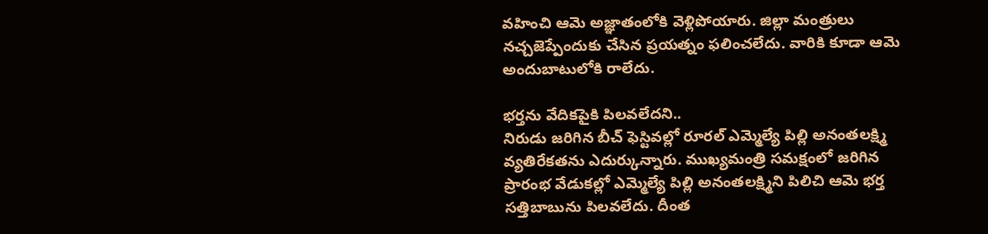వహించి ఆమె అజ్ఞాతంలోకి వెళ్లిపోయారు. జిల్లా మంత్రులు నచ్చజెప్పేందుకు చేసిన ప్రయత్నం ఫలించలేదు. వారికి కూడా ఆమె అందుబాటులోకి రాలేదు.

భర్తను వేదికపైకి పిలవలేదని..
నిరుడు జరిగిన బీచ్ ఫెస్టివల్లో రూరల్ ఎమ్మెల్యే పిల్లి అనంతలక్ష్మి వ్యతిరేకతను ఎదుర్కున్నారు. ముఖ్యమంత్రి సమక్షంలో జరిగిన ప్రారంభ వేడుకల్లో ఎమ్మెల్యే పిల్లి అనంతలక్ష్మిని పిలిచి ఆమె భర్త సత్తిబాబును పిలవలేదు. దీంత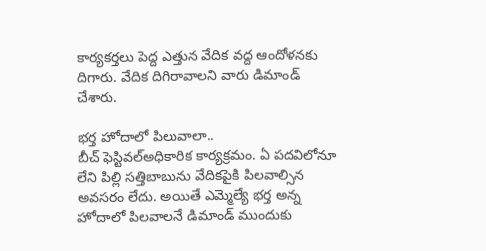కార్యకర్తలు పెద్ద ఎత్తున వేదిక వద్ద ఆందోళనకు దిగారు. వేదిక దిగిరావాలని వారు డిమాండ్ చేశారు.

భర్త హోదాలో పిలువాలా..
బీచ్ ఫెస్టివల్అధికారిక కార్యక్రమం. ఏ పదవిలోనూ లేని పిల్లి సత్తిబాబును వేదికపైకి పిలవాల్సిన అవసరం లేదు. అయితే ఎమ్మెల్యే భర్త అన్న హోదాలో పిలవాలనే డిమాండ్ ముందుకు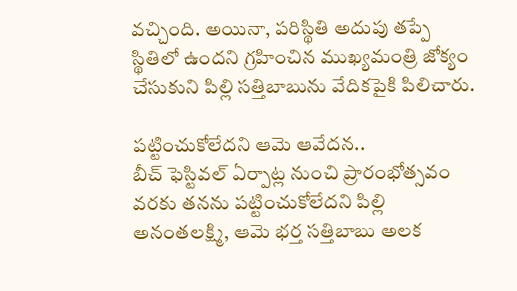వచ్చింది. అయినా, పరిస్థితి అదుపు తప్పే స్థితిలో ఉందని గ్రహించిన ముఖ్యమంత్రి జోక్యం చేసుకుని పిల్లి సత్తిబాబును వేదికపైకి పిలిచారు.

పట్టించుకోలేదని ఆమె ఆవేదన..
బీచ్ ఫెస్టివల్ ఏర్పాట్ల నుంచి ప్రారంభోత్సవం వరకు తనను పట్టించుకోలేదని పిల్లి అనంతలక్ష్మి, ఆమె భర్త సత్తిబాబు అలక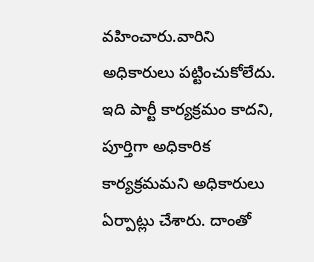వహించారు.వారిని అధికారులు పట్టించుకోలేదు. ఇది పార్టీ కార్యక్రమం కాదని, పూర్తిగా అధికారిక కార్యక్రమమని అధికారులు ఏర్పాట్లు చేశారు. దాంతో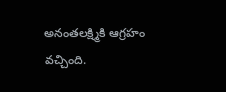అనంతలక్ష్మికి ఆగ్రహం వచ్చింది.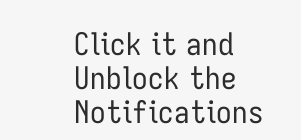Click it and Unblock the Notifications